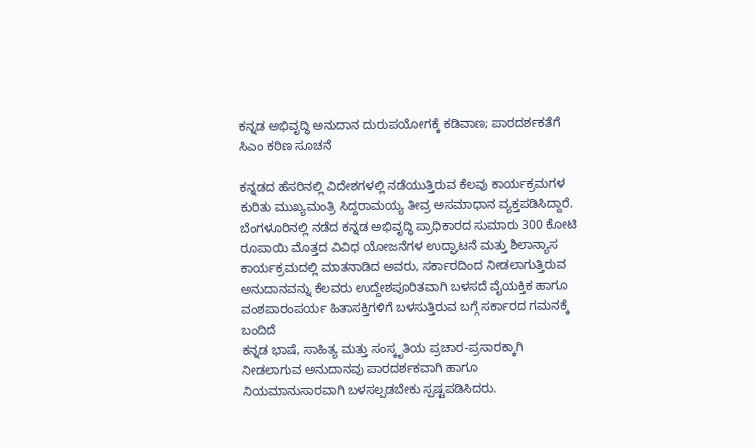ಕನ್ನಡ ಅಭಿವೃದ್ಧಿ ಅನುದಾನ ದುರುಪಯೋಗಕ್ಕೆ ಕಡಿವಾಣ; ಪಾರದರ್ಶಕತೆಗೆ ಸಿಎಂ ಕಠಿಣ ಸೂಚನೆ

ಕನ್ನಡದ ಹೆಸರಿನಲ್ಲಿ ವಿದೇಶಗಳಲ್ಲಿ ನಡೆಯುತ್ತಿರುವ ಕೆಲವು ಕಾರ್ಯಕ್ರಮಗಳ ಕುರಿತು ಮುಖ್ಯಮಂತ್ರಿ ಸಿದ್ದರಾಮಯ್ಯ ತೀವ್ರ ಅಸಮಾಧಾನ ವ್ಯಕ್ತಪಡಿಸಿದ್ದಾರೆ. ಬೆಂಗಳೂರಿನಲ್ಲಿ ನಡೆದ ಕನ್ನಡ ಅಭಿವೃದ್ಧಿ ಪ್ರಾಧಿಕಾರದ ಸುಮಾರು 300 ಕೋಟಿ ರೂಪಾಯಿ ಮೊತ್ತದ ವಿವಿಧ ಯೋಜನೆಗಳ ಉದ್ಘಾಟನೆ ಮತ್ತು ಶಿಲಾನ್ಯಾಸ ಕಾರ್ಯಕ್ರಮದಲ್ಲಿ ಮಾತನಾಡಿದ ಅವರು, ಸರ್ಕಾರದಿಂದ ನೀಡಲಾಗುತ್ತಿರುವ ಅನುದಾನವನ್ನು ಕೆಲವರು ಉದ್ದೇಶಪೂರಿತವಾಗಿ ಬಳಸದೆ ವೈಯಕ್ತಿಕ ಹಾಗೂ ವಂಶಪಾರಂಪರ್ಯ ಹಿತಾಸಕ್ತಿಗಳಿಗೆ ಬಳಸುತ್ತಿರುವ ಬಗ್ಗೆ ಸರ್ಕಾರದ ಗಮನಕ್ಕೆ ಬಂದಿದೆ
ಕನ್ನಡ ಭಾಷೆ, ಸಾಹಿತ್ಯ ಮತ್ತು ಸಂಸ್ಕೃತಿಯ ಪ್ರಚಾರ-ಪ್ರಸಾರಕ್ಕಾಗಿ ನೀಡಲಾಗುವ ಅನುದಾನವು ಪಾರದರ್ಶಕವಾಗಿ ಹಾಗೂ ನಿಯಮಾನುಸಾರವಾಗಿ ಬಳಸಲ್ಪಡಬೇಕು ಸ್ಪಷ್ಟಪಡಿಸಿದರು.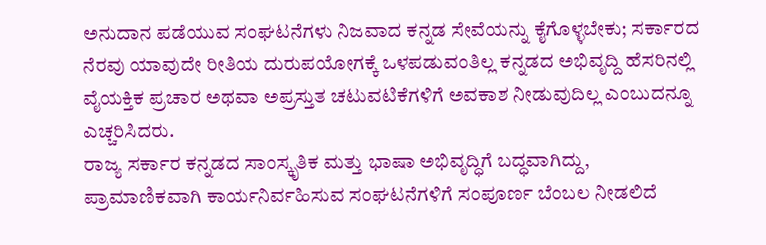ಅನುದಾನ ಪಡೆಯುವ ಸಂಘಟನೆಗಳು ನಿಜವಾದ ಕನ್ನಡ ಸೇವೆಯನ್ನು ಕೈಗೊಳ್ಳಬೇಕು; ಸರ್ಕಾರದ ನೆರವು ಯಾವುದೇ ರೀತಿಯ ದುರುಪಯೋಗಕ್ಕೆ ಒಳಪಡುವಂತಿಲ್ಲ ಕನ್ನಡದ ಅಭಿವೃದ್ದಿ ಹೆಸರಿನಲ್ಲಿ ವೈಯಕ್ತಿಕ ಪ್ರಚಾರ ಅಥವಾ ಅಪ್ರಸ್ತುತ ಚಟುವಟಿಕೆಗಳಿಗೆ ಅವಕಾಶ ನೀಡುವುದಿಲ್ಲ ಎಂಬುದನ್ನೂ ಎಚ್ಚರಿಸಿದರು.
ರಾಜ್ಯ ಸರ್ಕಾರ ಕನ್ನಡದ ಸಾಂಸ್ಕೃತಿಕ ಮತ್ತು ಭಾಷಾ ಅಭಿವೃದ್ಧಿಗೆ ಬದ್ಧವಾಗಿದ್ದು, ಪ್ರಾಮಾಣಿಕವಾಗಿ ಕಾರ್ಯನಿರ್ವಹಿಸುವ ಸಂಘಟನೆಗಳಿಗೆ ಸಂಪೂರ್ಣ ಬೆಂಬಲ ನೀಡಲಿದೆ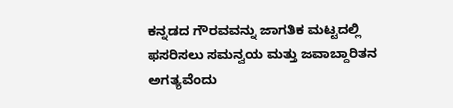ಕನ್ನಡದ ಗೌರವವನ್ನು ಜಾಗತಿಕ ಮಟ್ಟದಲ್ಲಿ ಫಸರಿಸಲು ಸಮನ್ವಯ ಮತ್ತು ಜವಾಬ್ದಾರಿತನ ಅಗತ್ಯವೆಂದು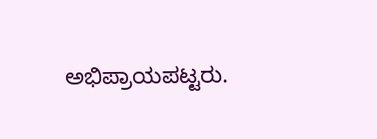ಅಭಿಪ್ರಾಯಪಟ್ಟರು.